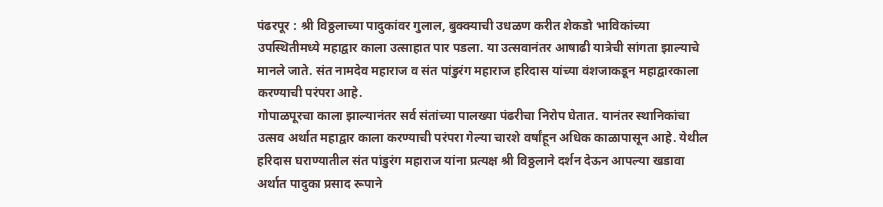पंढरपूर : श्री विठ्ठलाच्या पादुकांवर गुलाल, बुक्क्याची उधळण करीत शेकडो भाविकांच्या उपस्थितीमध्ये महाद्वार काला उत्साहात पार पडला. या उत्सवानंतर आषाढी यात्रेची सांगता झाल्याचे मानले जाते. संत नामदेव महाराज व संत पांडुरंग महाराज हरिदास यांच्या वंशजाकडून महाद्वारकाला करण्याची परंपरा आहे.
गोपाळपूरचा काला झाल्यानंतर सर्व संतांच्या पालख्या पंढरीचा निरोप घेतात. यानंतर स्थानिकांचा उत्सव अर्थात महाद्वार काला करण्याची परंपरा गेल्या चारशे वर्षांहून अधिक काळापासून आहे. येथील हरिदास घराण्यातील संत पांडुरंग महाराज यांना प्रत्यक्ष श्री विठ्ठलाने दर्शन देऊन आपल्या खडावा अर्थात पादुका प्रसाद रूपाने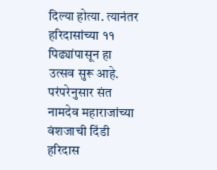दिल्या होत्या. त्यानंतर हरिदासांच्या ११ पिढ्यांपासून हा उत्सव सुरू आहे. परंपरेनुसार संत नामदेव महाराजांच्या वंशजाची दिंडी हरिदास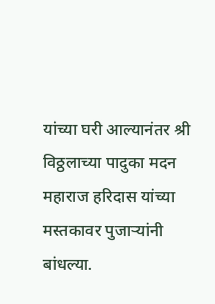यांच्या घरी आल्यानंतर श्री विठ्ठलाच्या पादुका मदन महाराज हरिदास यांच्या मस्तकावर पुजाऱ्यांनी बांधल्या.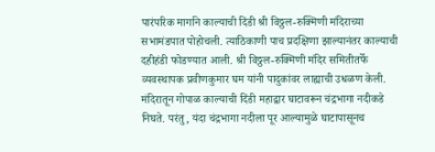पारंपरिक मार्गाने काल्याची दिंडी श्री विठ्ठल-रुक्मिणी मंदिराच्या सभामंडपात पोहोचली. त्याठिकाणी पाच प्रदक्षिणा झाल्यानंतर काल्याची दहीहंडी फोडण्यात आली. श्री विठ्ठल-रुक्मिणी मंदिर समितीतर्फे व्यवस्थापक प्रवीणकुमार घम यांनी पादुकांवर लाह्याची उधळण केली. मंदिरातून गोपाळ काल्याची दिंडी महाद्वार घाटावरून चंद्रभागा नदीकडे निघते. परंतु, यंदा चंद्रभागा नदीला पूर आल्यामुळे घाटापासूनच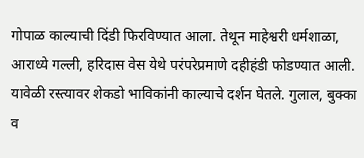गोपाळ काल्याची दिंडी फिरविण्यात आला. तेथून माहेश्वरी धर्मशाळा, आराध्ये गल्ली, हरिदास वेस येथे परंपरेप्रमाणे दहीहंडी फोडण्यात आली. यावेळी रस्त्यावर शेकडो भाविकांनी काल्याचे दर्शन घेतले. गुलाल, बुक्का व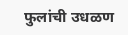फुलांची उधळण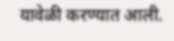यावेळी करण्यात आली.